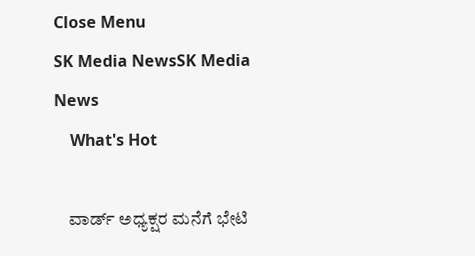Close Menu
SK Media NewsSK Media News
    What's Hot

    ವಾರ್ಡ್ ಅಧ್ಯಕ್ಷರ ಮನೆಗೆ ಭೇಟಿ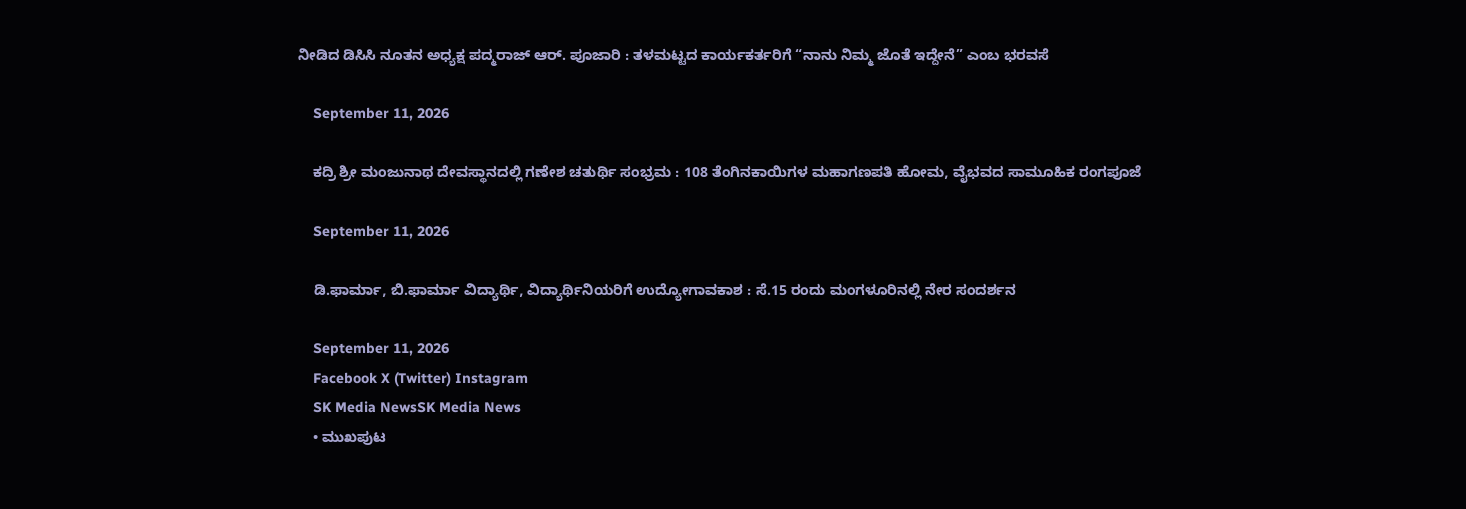ನೀಡಿದ ಡಿಸಿಸಿ ನೂತನ ಅಧ್ಯಕ್ಷ ಪದ್ಮರಾಜ್ ಆರ್. ಪೂಜಾರಿ : ತಳಮಟ್ಟದ ಕಾರ್ಯಕರ್ತರಿಗೆ “ನಾನು ನಿಮ್ಮ ಜೊತೆ ಇದ್ದೇನೆ” ಎಂಬ ಭರವಸೆ

    September 11, 2026

    ಕದ್ರಿ ಶ್ರೀ ಮಂಜುನಾಥ ದೇವಸ್ಥಾನದಲ್ಲಿ ಗಣೇಶ ಚತುರ್ಥಿ ಸಂಭ್ರಮ : 108 ತೆಂಗಿನಕಾಯಿಗಳ ಮಹಾಗಣಪತಿ ಹೋಮ, ವೈಭವದ ಸಾಮೂಹಿಕ ರಂಗಪೂಜೆ

    September 11, 2026

    ಡಿ.ಫಾರ್ಮಾ, ಬಿ.ಫಾರ್ಮಾ ವಿದ್ಯಾರ್ಥಿ, ವಿದ್ಯಾರ್ಥಿನಿಯರಿಗೆ ಉದ್ಯೋಗಾವಕಾಶ : ಸೆ.15 ರಂದು ಮಂಗಳೂರಿನಲ್ಲಿ ನೇರ ಸಂದರ್ಶನ

    September 11, 2026
    Facebook X (Twitter) Instagram
    SK Media NewsSK Media News
    • ಮುಖಪುಟ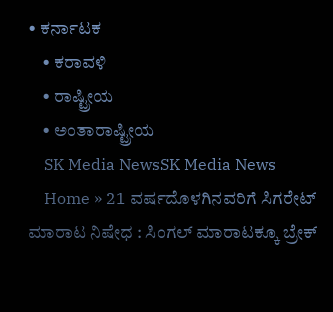• ಕರ್ನಾಟಕ
    • ಕರಾವಳಿ
    • ರಾಷ್ಟ್ರೀಯ
    • ಅಂತಾರಾಷ್ಟ್ರೀಯ
    SK Media NewsSK Media News
    Home » 21 ವರ್ಷದೊಳಗಿನವರಿಗೆ ಸಿಗರೇಟ್ ಮಾರಾಟ ನಿಷೇಧ : ಸಿಂಗಲ್ ಮಾರಾಟಕ್ಕೂ ಬ್ರೇಕ್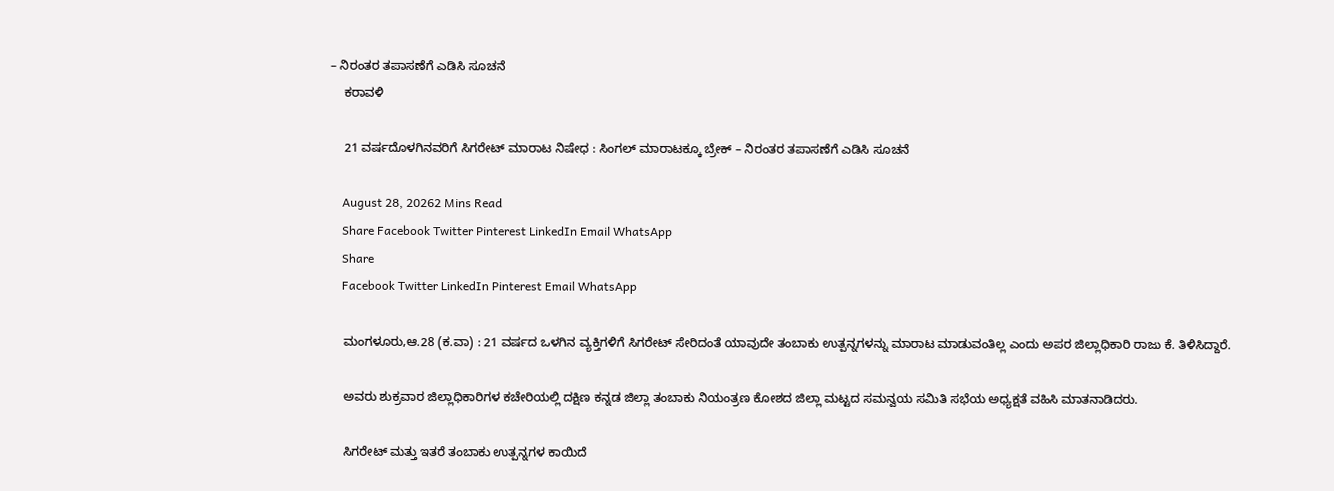– ನಿರಂತರ ತಪಾಸಣೆಗೆ ಎಡಿಸಿ ಸೂಚನೆ
    ಕರಾವಳಿ

    21 ವರ್ಷದೊಳಗಿನವರಿಗೆ ಸಿಗರೇಟ್ ಮಾರಾಟ ನಿಷೇಧ : ಸಿಂಗಲ್ ಮಾರಾಟಕ್ಕೂ ಬ್ರೇಕ್ – ನಿರಂತರ ತಪಾಸಣೆಗೆ ಎಡಿಸಿ ಸೂಚನೆ

    August 28, 20262 Mins Read
    Share Facebook Twitter Pinterest LinkedIn Email WhatsApp
    Share
    Facebook Twitter LinkedIn Pinterest Email WhatsApp

    ಮಂಗಳೂರು,ಆ.28 (ಕ.ವಾ) : 21 ವರ್ಷದ ಒಳಗಿನ ವ್ಯಕ್ತಿಗಳಿಗೆ ಸಿಗರೇಟ್ ಸೇರಿದಂತೆ ಯಾವುದೇ ತಂಬಾಕು ಉತ್ಪನ್ನಗಳನ್ನು ಮಾರಾಟ ಮಾಡುವಂತಿಲ್ಲ ಎಂದು ಅಪರ ಜಿಲ್ಲಾಧಿಕಾರಿ ರಾಜು ಕೆ. ತಿಳಿಸಿದ್ದಾರೆ.

    ಅವರು ಶುಕ್ರವಾರ ಜಿಲ್ಲಾಧಿಕಾರಿಗಳ ಕಚೇರಿಯಲ್ಲಿ ದಕ್ಷಿಣ ಕನ್ನಡ ಜಿಲ್ಲಾ ತಂಬಾಕು ನಿಯಂತ್ರಣ ಕೋಶದ ಜಿಲ್ಲಾ ಮಟ್ಟದ ಸಮನ್ವಯ ಸಮಿತಿ ಸಭೆಯ ಅಧ್ಯಕ್ಷತೆ ವಹಿಸಿ ಮಾತನಾಡಿದರು.

    ಸಿಗರೇಟ್ ಮತ್ತು ಇತರೆ ತಂಬಾಕು ಉತ್ಪನ್ನಗಳ ಕಾಯಿದೆ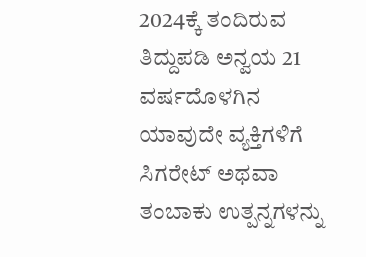2024ಕ್ಕೆ ತಂದಿರುವ ತಿದ್ದುಪಡಿ ಅನ್ವಯ 21 ವರ್ಷದೊಳಗಿನ ಯಾವುದೇ ವ್ಯಕ್ತಿಗಳಿಗೆ ಸಿಗರೇಟ್ ಅಥವಾ ತಂಬಾಕು ಉತ್ಪನ್ನಗಳನ್ನು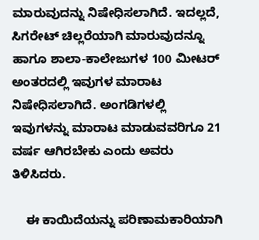ಮಾರುವುದನ್ನು ನಿಷೇಧಿಸಲಾಗಿದೆ. ಇದಲ್ಲದೆ, ಸಿಗರೇಟ್ ಚಿಲ್ಲರೆಯಾಗಿ ಮಾರುವುದನ್ನೂ ಹಾಗೂ ಶಾಲಾ-ಕಾಲೇಜುಗಳ 100 ಮೀಟರ್ ಅಂತರದಲ್ಲಿ ಇವುಗಳ ಮಾರಾಟ ನಿಷೇಧಿಸಲಾಗಿದೆ. ಅಂಗಡಿಗಳಲ್ಲಿ ಇವುಗಳನ್ನು ಮಾರಾಟ ಮಾಡುವವರಿಗೂ 21 ವರ್ಷ ಆಗಿರಬೇಕು ಎಂದು ಅವರು ತಿಳಿಸಿದರು.

    ಈ ಕಾಯಿದೆಯನ್ನು ಪರಿಣಾಮಕಾರಿಯಾಗಿ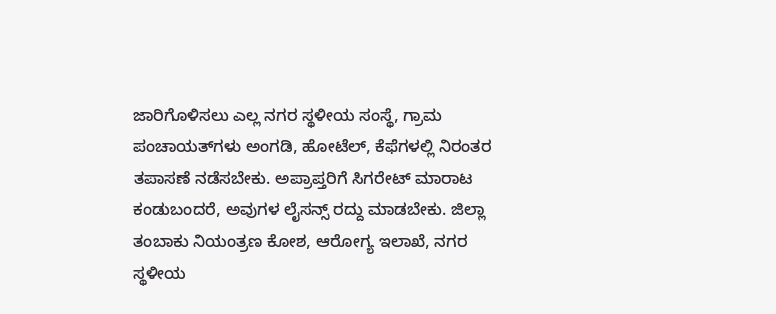ಜಾರಿಗೊಳಿಸಲು ಎಲ್ಲ ನಗರ ಸ್ಥಳೀಯ ಸಂಸ್ಥೆ, ಗ್ರಾಮ ಪಂಚಾಯತ್‍ಗಳು ಅಂಗಡಿ, ಹೋಟೆಲ್, ಕೆಫೆಗಳಲ್ಲಿ ನಿರಂತರ ತಪಾಸಣೆ ನಡೆಸಬೇಕು. ಅಪ್ರಾಪ್ತರಿಗೆ ಸಿಗರೇಟ್ ಮಾರಾಟ ಕಂಡುಬಂದರೆ, ಅವುಗಳ ಲೈಸನ್ಸ್ ರದ್ದು ಮಾಡಬೇಕು. ಜಿಲ್ಲಾ ತಂಬಾಕು ನಿಯಂತ್ರಣ ಕೋಶ, ಆರೋಗ್ಯ ಇಲಾಖೆ, ನಗರ ಸ್ಥಳೀಯ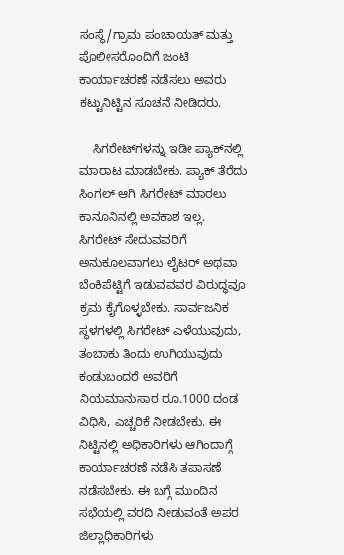ಸಂಸ್ಥೆ/ಗ್ರಾಮ ಪಂಚಾಯತ್ ಮತ್ತು ಪೊಲೀಸರೊಂದಿಗೆ ಜಂಟಿ ಕಾರ್ಯಾಚರಣೆ ನಡೆಸಲು ಅವರು ಕಟ್ಟುನಿಟ್ಟಿನ ಸೂಚನೆ ನೀಡಿದರು.

    ಸಿಗರೇಟ್‍ಗಳನ್ನು ಇಡೀ ಪ್ಯಾಕ್‍ನಲ್ಲಿ ಮಾರಾಟ ಮಾಡಬೇಕು. ಪ್ಯಾಕ್ ತೆರೆದು ಸಿಂಗಲ್ ಆಗಿ ಸಿಗರೇಟ್ ಮಾರಲು ಕಾನೂನಿನಲ್ಲಿ ಅವಕಾಶ ಇಲ್ಲ. ಸಿಗರೇಟ್ ಸೇದುವವರಿಗೆ ಅನುಕೂಲವಾಗಲು ಲೈಟರ್ ಅಥವಾ ಬೆಂಕಿಪೆಟ್ಟಿಗೆ ಇಡುವವವರ ವಿರುದ್ಧವೂ ಕ್ರಮ ಕೈಗೊಳ್ಳಬೇಕು. ಸಾರ್ವಜನಿಕ ಸ್ಥಳಗಳಲ್ಲಿ ಸಿಗರೇಟ್ ಎಳೆಯುವುದು, ತಂಬಾಕು ತಿಂದು ಉಗಿಯುವುದು ಕಂಡುಬಂದರೆ ಅವರಿಗೆ ನಿಯಮಾನುಸಾರ ರೂ.1000 ದಂಡ ವಿಧಿಸಿ, ಎಚ್ಚರಿಕೆ ನೀಡಬೇಕು. ಈ ನಿಟ್ಟಿನಲ್ಲಿ ಅಧಿಕಾರಿಗಳು ಆಗಿಂದಾಗ್ಗೆ ಕಾರ್ಯಾಚರಣೆ ನಡೆಸಿ ತಪಾಸಣೆ ನಡೆಸಬೇಕು. ಈ ಬಗ್ಗೆ ಮುಂದಿನ ಸಭೆಯಲ್ಲಿ ವರದಿ ನೀಡುವಂತೆ ಅಪರ ಜಿಲ್ಲಾಧಿಕಾರಿಗಳು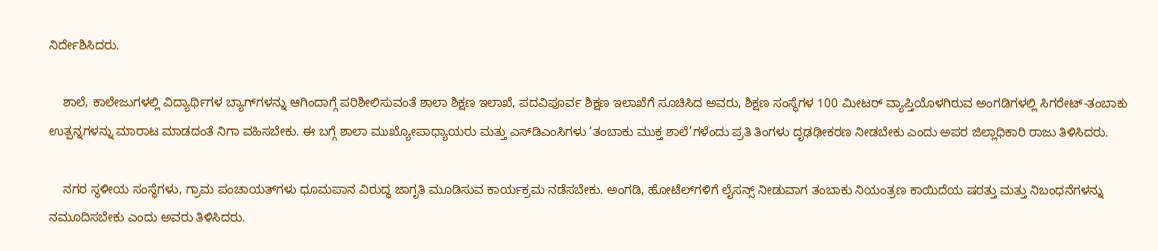ನಿರ್ದೇಶಿಸಿದರು.

    ಶಾಲೆ, ಕಾಲೇಜುಗಳಲ್ಲಿ ವಿದ್ಯಾರ್ಥಿಗಳ ಬ್ಯಾಗ್‍ಗಳನ್ನು ಆಗಿಂದಾಗ್ಗೆ ಪರಿಶೀಲಿಸುವಂತೆ ಶಾಲಾ ಶಿಕ್ಷಣ ಇಲಾಖೆ, ಪದವಿಪೂರ್ವ ಶಿಕ್ಷಣ ಇಲಾಖೆಗೆ ಸೂಚಿಸಿದ ಅವರು, ಶಿಕ್ಷಣ ಸಂಸ್ಥೆಗಳ 100 ಮೀಟರ್ ವ್ಯಾಪ್ತಿಯೊಳಗಿರುವ ಅಂಗಡಿಗಳಲ್ಲಿ ಸಿಗರೇಟ್-ತಂಬಾಕು ಉತ್ಪನ್ನಗಳನ್ನು ಮಾರಾಟ ಮಾಡದಂತೆ ನಿಗಾ ವಹಿಸಬೇಕು. ಈ ಬಗ್ಗೆ ಶಾಲಾ ಮುಖ್ಯೋಪಾಧ್ಯಾಯರು ಮತ್ತು ಎಸ್‍ಡಿಎಂಸಿಗಳು ‘ತಂಬಾಕು ಮುಕ್ತ ಶಾಲೆ’ಗಳೆಂದು ಪ್ರತಿ ತಿಂಗಳು ದೃಢಢೀಕರಣ ನೀಡಬೇಕು ಎಂದು ಅಪರ ಜಿಲ್ಲಾಧಿಕಾರಿ ರಾಜು ತಿಳಿಸಿದರು.

    ನಗರ ಸ್ಥಳೀಯ ಸಂಸ್ಥೆಗಳು, ಗ್ರಾಮ ಪಂಚಾಯತ್‍ಗಳು ಧೂಮಪಾನ ವಿರುದ್ಧ ಜಾಗೃತಿ ಮೂಡಿಸುವ ಕಾರ್ಯಕ್ರಮ ನಡೆಸಬೇಕು. ಅಂಗಡಿ, ಹೋಟೆಲ್‍ಗಳಿಗೆ ಲೈಸನ್ಸ್ ನೀಡುವಾಗ ತಂಬಾಕು ನಿಯಂತ್ರಣ ಕಾಯಿದೆಯ ಷರತ್ತು ಮತ್ತು ನಿಬಂಧನೆಗಳನ್ನು ನಮೂದಿಸಬೇಕು ಎಂದು ಅವರು ತಿಳಿಸಿದರು.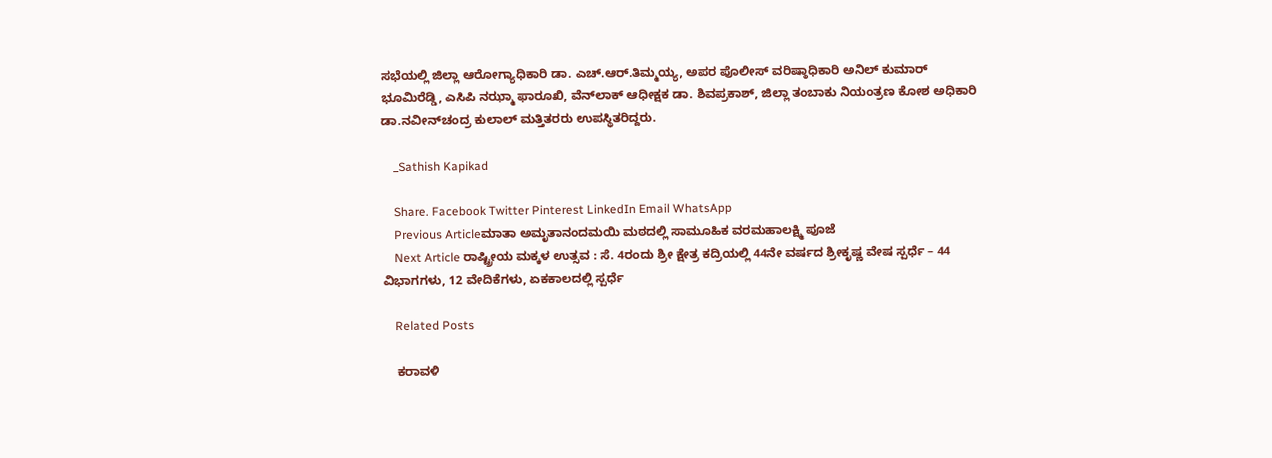ಸಭೆಯಲ್ಲಿ ಜಿಲ್ಲಾ ಆರೋಗ್ಯಾಧಿಕಾರಿ ಡಾ. ಎಚ್.ಆರ್.ತಿಮ್ಮಯ್ಯ, ಅಪರ ಪೊಲೀಸ್ ವರಿಷ್ಠಾಧಿಕಾರಿ ಅನಿಲ್ ಕುಮಾರ್ ಭೂಮಿರೆಡ್ಡಿ, ಎಸಿಪಿ ನಝ್ಮಾ ಫಾರೂಖಿ, ವೆನ್‍ಲಾಕ್ ಆಧೀಕ್ಷಕ ಡಾ. ಶಿವಪ್ರಕಾಶ್, ಜಿಲ್ಲಾ ತಂಬಾಕು ನಿಯಂತ್ರಣ ಕೋಶ ಅಧಿಕಾರಿ ಡಾ.ನವೀನ್‍ಚಂದ್ರ ಕುಲಾಲ್ ಮತ್ತಿತರರು ಉಪಸ್ಥಿತರಿದ್ದರು.

    _Sathish Kapikad

    Share. Facebook Twitter Pinterest LinkedIn Email WhatsApp
    Previous Articleಮಾತಾ ಅಮೃತಾನಂದಮಯಿ ಮಠದಲ್ಲಿ ಸಾಮೂಹಿಕ ವರಮಹಾಲಕ್ಷ್ಮಿ ಪೂಜೆ
    Next Article ರಾಷ್ಟ್ರೀಯ ಮಕ್ಕಳ ಉತ್ಸವ : ಸೆ. 4ರಂದು ಶ್ರೀ ಕ್ಷೇತ್ರ ಕದ್ರಿಯಲ್ಲಿ 44ನೇ ವರ್ಷದ ಶ್ರೀಕೃಷ್ಣ ವೇಷ ಸ್ಪರ್ಧೆ – 44 ವಿಭಾಗಗಳು, 12 ವೇದಿಕೆಗಳು, ಏಕಕಾಲದಲ್ಲಿ ಸ್ಪರ್ಧೆ

    Related Posts

    ಕರಾವಳಿ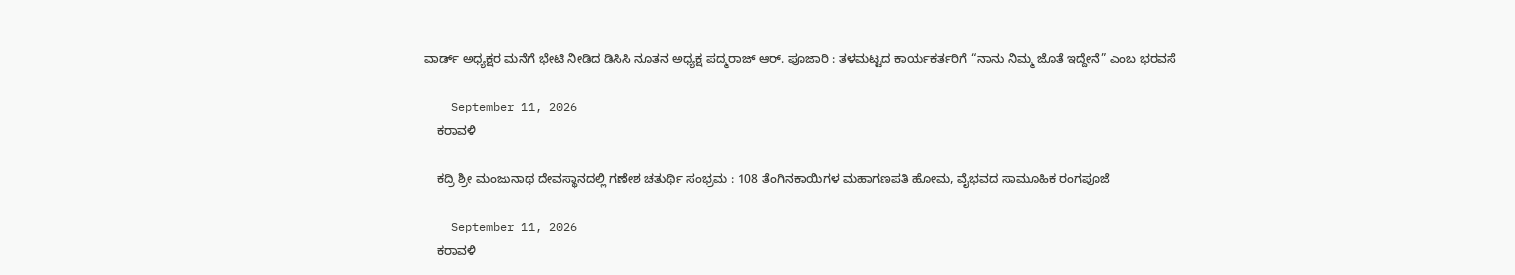ವಾರ್ಡ್ ಅಧ್ಯಕ್ಷರ ಮನೆಗೆ ಭೇಟಿ ನೀಡಿದ ಡಿಸಿಸಿ ನೂತನ ಅಧ್ಯಕ್ಷ ಪದ್ಮರಾಜ್ ಆರ್. ಪೂಜಾರಿ : ತಳಮಟ್ಟದ ಕಾರ್ಯಕರ್ತರಿಗೆ “ನಾನು ನಿಮ್ಮ ಜೊತೆ ಇದ್ದೇನೆ” ಎಂಬ ಭರವಸೆ

    September 11, 2026
    ಕರಾವಳಿ

    ಕದ್ರಿ ಶ್ರೀ ಮಂಜುನಾಥ ದೇವಸ್ಥಾನದಲ್ಲಿ ಗಣೇಶ ಚತುರ್ಥಿ ಸಂಭ್ರಮ : 108 ತೆಂಗಿನಕಾಯಿಗಳ ಮಹಾಗಣಪತಿ ಹೋಮ, ವೈಭವದ ಸಾಮೂಹಿಕ ರಂಗಪೂಜೆ

    September 11, 2026
    ಕರಾವಳಿ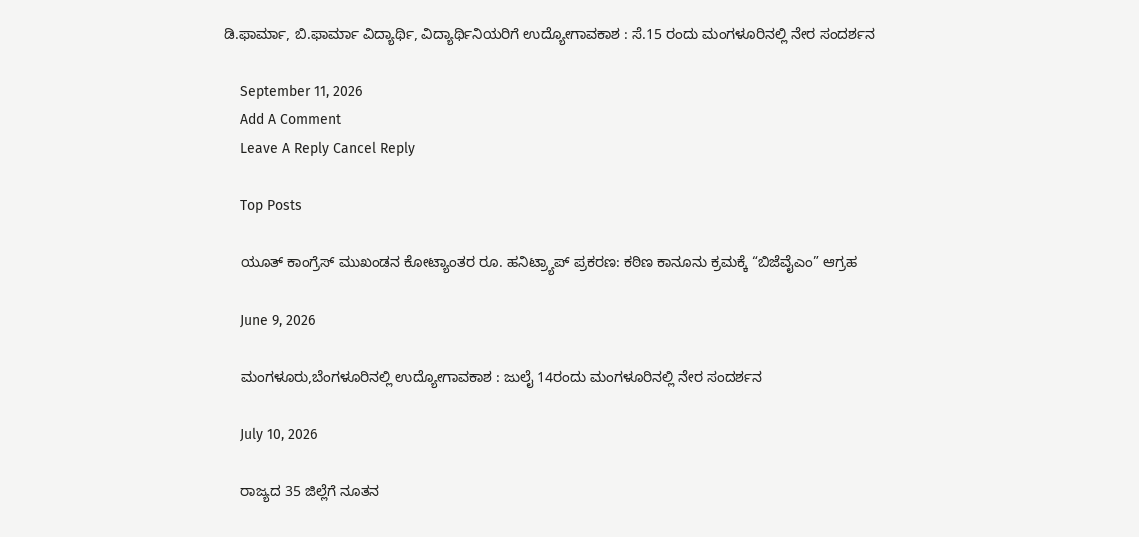ಡಿ.ಫಾರ್ಮಾ, ಬಿ.ಫಾರ್ಮಾ ವಿದ್ಯಾರ್ಥಿ, ವಿದ್ಯಾರ್ಥಿನಿಯರಿಗೆ ಉದ್ಯೋಗಾವಕಾಶ : ಸೆ.15 ರಂದು ಮಂಗಳೂರಿನಲ್ಲಿ ನೇರ ಸಂದರ್ಶನ

    September 11, 2026
    Add A Comment
    Leave A Reply Cancel Reply

    Top Posts

    ಯೂತ್ ಕಾಂಗ್ರೆಸ್ ಮುಖಂಡನ ಕೋಟ್ಯಾಂತರ ರೂ. ಹನಿಟ್ರ್ಯಾಪ್ ಪ್ರಕರಣ: ಕಠಿಣ ಕಾನೂನು ಕ್ರಮಕ್ಕೆ “ಬಿಜೆವೈಎಂ” ಆಗ್ರಹ

    June 9, 2026

    ಮಂಗಳೂರು,ಬೆಂಗಳೂರಿನಲ್ಲಿ ಉದ್ಯೋಗಾವಕಾಶ : ಜುಲೈ 14ರಂದು ಮಂಗಳೂರಿನಲ್ಲಿ ನೇರ ಸಂದರ್ಶನ

    July 10, 2026

    ರಾಜ್ಯದ 35 ಜಿಲ್ಲೆಗೆ ನೂತನ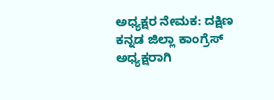ಅಧ್ಯಕ್ಷರ ನೇಮಕ: ದಕ್ಷಿಣ ಕನ್ನಡ ಜಿಲ್ಲಾ ಕಾಂಗ್ರೆಸ್ ಅಧ್ಯಕ್ಷರಾಗಿ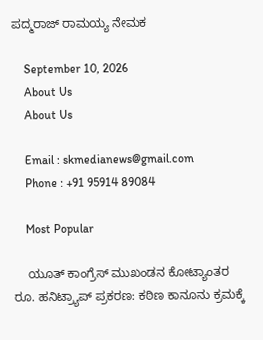ಪದ್ಮರಾಜ್ ರಾಮಯ್ಯ ನೇಮಕ

    September 10, 2026
    About Us
    About Us

    Email : skmedianews@gmail.com
    Phone : +91 95914 89084

    Most Popular

    ಯೂತ್ ಕಾಂಗ್ರೆಸ್ ಮುಖಂಡನ ಕೋಟ್ಯಾಂತರ ರೂ. ಹನಿಟ್ರ್ಯಾಪ್ ಪ್ರಕರಣ: ಕಠಿಣ ಕಾನೂನು ಕ್ರಮಕ್ಕೆ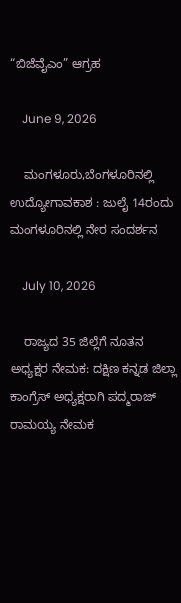“ಬಿಜೆವೈಎಂ” ಆಗ್ರಹ

    June 9, 2026

    ಮಂಗಳೂರು,ಬೆಂಗಳೂರಿನಲ್ಲಿ ಉದ್ಯೋಗಾವಕಾಶ : ಜುಲೈ 14ರಂದು ಮಂಗಳೂರಿನಲ್ಲಿ ನೇರ ಸಂದರ್ಶನ

    July 10, 2026

    ರಾಜ್ಯದ 35 ಜಿಲ್ಲೆಗೆ ನೂತನ ಅಧ್ಯಕ್ಷರ ನೇಮಕ: ದಕ್ಷಿಣ ಕನ್ನಡ ಜಿಲ್ಲಾ ಕಾಂಗ್ರೆಸ್ ಅಧ್ಯಕ್ಷರಾಗಿ ಪದ್ಮರಾಜ್ ರಾಮಯ್ಯ ನೇಮಕ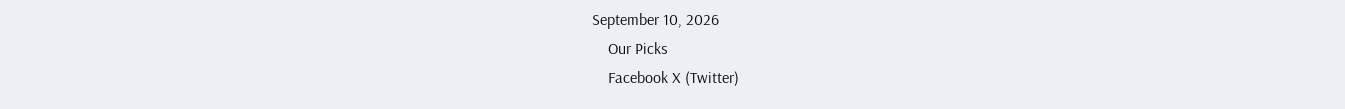September 10, 2026
    Our Picks
    Facebook X (Twitter)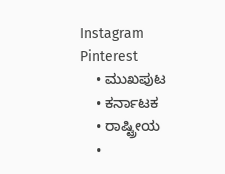Instagram Pinterest
    • ಮುಖಪುಟ
    • ಕರ್ನಾಟಕ
    • ರಾಷ್ಟ್ರೀಯ
    •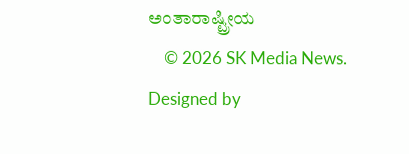ಅಂತಾರಾಷ್ಟ್ರೀಯ
    © 2026 SK Media News. Designed by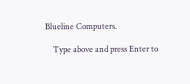Blueline Computers.

    Type above and press Enter to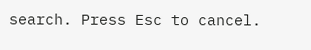search. Press Esc to cancel.